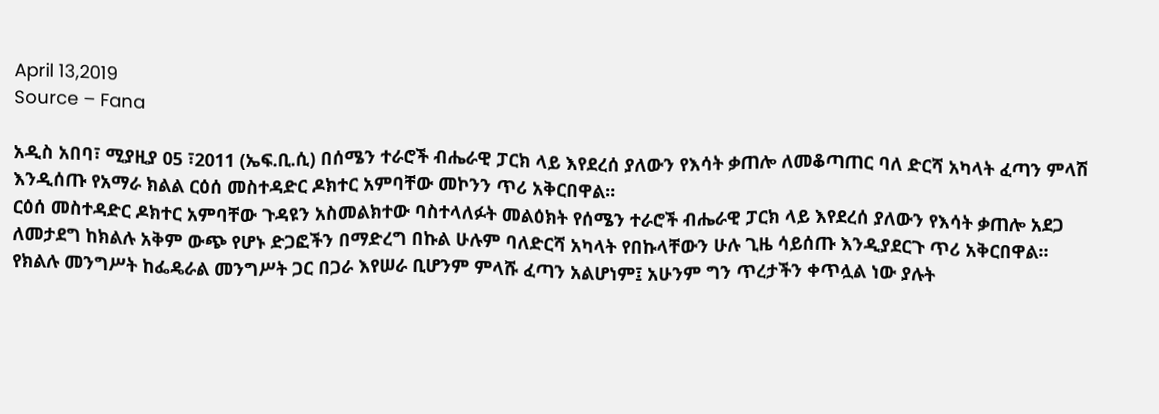April 13,2019
Source – Fana

አዲስ አበባ፣ ሚያዚያ 05 ፣2011 (ኤፍ.ቢ.ሲ) በሰሜን ተራሮች ብሔራዊ ፓርክ ላይ እየደረሰ ያለውን የእሳት ቃጠሎ ለመቆጣጠር ባለ ድርሻ አካላት ፈጣን ምላሽ እንዲሰጡ የአማራ ክልል ርዕሰ መስተዳድር ዶክተር አምባቸው መኮንን ጥሪ አቅርበዋል።
ርዕሰ መስተዳድር ዶክተር አምባቸው ጉዳዩን አስመልክተው ባስተላለፉት መልዕክት የሰሜን ተራሮች ብሔራዊ ፓርክ ላይ እየደረሰ ያለውን የእሳት ቃጠሎ አደጋ ለመታደግ ከክልሉ አቅም ውጭ የሆኑ ድጋፎችን በማድረግ በኩል ሁሉም ባለድርሻ አካላት የበኩላቸውን ሁሉ ጊዜ ሳይሰጡ እንዲያደርጉ ጥሪ አቅርበዋል።
የክልሉ መንግሥት ከፌዴራል መንግሥት ጋር በጋራ እየሠራ ቢሆንም ምላሹ ፈጣን አልሆነም፤ አሁንም ግን ጥረታችን ቀጥሏል ነው ያሉት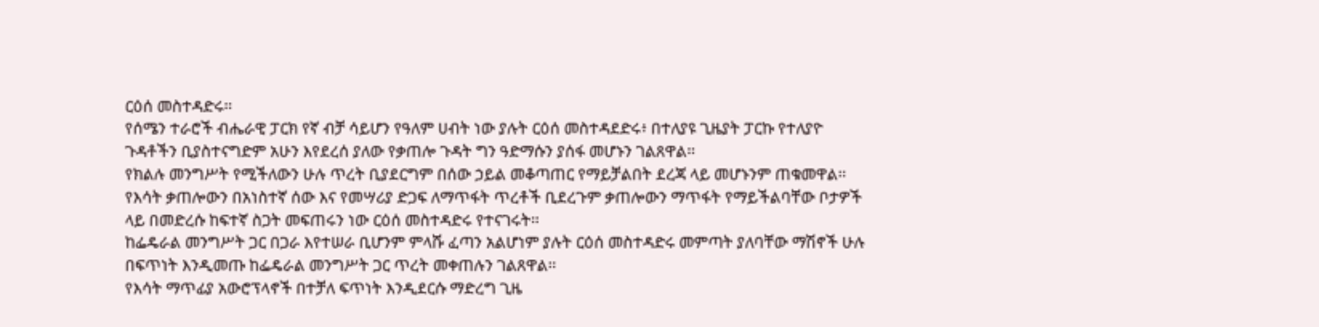ርዕሰ መስተዳድሩ፡፡
የሰሜን ተራሮች ብሔራዊ ፓርክ የኛ ብቻ ሳይሆን የዓለም ሀብት ነው ያሉት ርዕሰ መስተዳደድሩ፥ በተለያዩ ጊዜያት ፓርኩ የተለያዮ ጉዳቶችን ቢያስተናግድም አሁን እየደረሰ ያለው የቃጠሎ ጉዳት ግን ዓድማሱን ያሰፋ መሆኑን ገልጸዋል፡፡
የክልሉ መንግሥት የሚችለውን ሁሉ ጥረት ቢያደርግም በሰው ኃይል መቆጣጠር የማይቻልበት ደረጃ ላይ መሆኑንም ጠቁመዋል፡፡
የእሳት ቃጠሎውን በአነስተኛ ሰው እና የመሣሪያ ድጋፍ ለማጥፋት ጥረቶች ቢደረጉም ቃጠሎውን ማጥፋት የማይችልባቸው ቦታዎች ላይ በመድረሱ ከፍተኛ ስጋት መፍጠሩን ነው ርዕሰ መስተዳድሩ የተናገሩት፡፡
ከፌዴራል መንግሥት ጋር በጋራ እየተሠራ ቢሆንም ምላሹ ፈጣን አልሆነም ያሉት ርዕሰ መስተዳድሩ መምጣት ያለባቸው ማሽኖች ሁሉ በፍጥነት እንዲመጡ ከፌዴራል መንግሥት ጋር ጥረት መቀጠሉን ገልጸዋል፡፡
የእሳት ማጥፊያ አውሮፕላኖች በተቻለ ፍጥነት እንዲደርሱ ማድረግ ጊዜ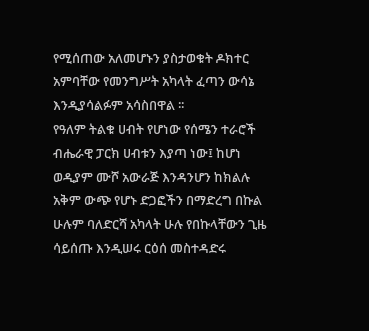የሚሰጠው አለመሆኑን ያስታወቁት ዶክተር አምባቸው የመንግሥት አካላት ፈጣን ውሳኔ እንዲያሳልፉም አሳስበዋል ፡፡
የዓለም ትልቁ ሀብት የሆነው የሰሜን ተራሮች ብሔራዊ ፓርክ ሀብቱን እያጣ ነው፤ ከሆነ ወዲያም ሙሾ አውራጅ እንዳንሆን ከክልሉ አቅም ውጭ የሆኑ ድጋፎችን በማድረግ በኩል ሁሉም ባለድርሻ አካላት ሁሉ የበኩላቸውን ጊዜ ሳይሰጡ እንዲሠሩ ርዕሰ መስተዳድሩ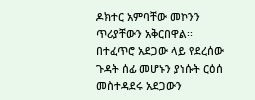ዶክተር አምባቸው መኮንን ጥሪያቸውን አቅርበዋል፡፡
በተፈጥሮ አደጋው ላይ የደረሰው ጉዳት ሰፊ መሆኑን ያነሱት ርዕሰ መስተዳደሩ አደጋውን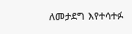ለመታደግ እየተሳተፉ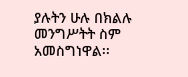ያሉትን ሁሉ በክልሉ መንግሥትት ስም አመስግነዋል፡፡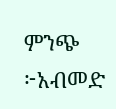ምንጭ ፦አብመድ